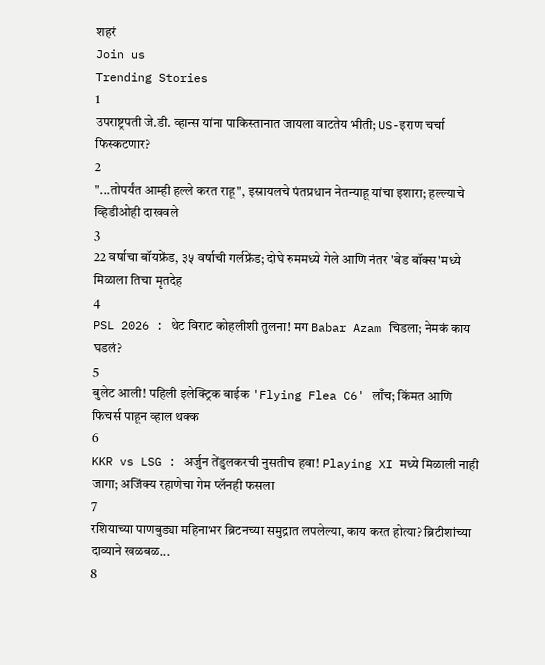शहरं
Join us
Trending Stories
1
उपराष्ट्रपती जे.डी. व्हान्स यांना पाकिस्तानात जायला वाटतेय भीती; US-इराण चर्चा फिस्कटणार?
2
"...तोपर्यंत आम्ही हल्ले करत राहू", इस्रायलचे पंतप्रधान नेतन्याहू यांचा इशारा; हल्ल्याचे व्हिडीओही दाखवले
3
22 वर्षाचा बॉयफ्रेंड, ३५ वर्षाची गर्लफ्रेंड; दोघे रुममध्ये गेले आणि नंतर 'बेड बॉक्स'मध्ये मिळाला तिचा मृतदेह
4
PSL 2026 : थेट विराट कोहलीशी तुलना! मग Babar Azam चिडला; नेमकं काय घडलं?
5
बुलेट आली! पहिली इलेक्ट्रिक बाईक 'Flying Flea C6' लाँच; किंमत आणि फिचर्स पाहून व्हाल थक्क
6
KKR vs LSG : अर्जुन तेंडुलकरची नुसतीच हवा! Playing XI मध्ये मिळाली नाही जागा; अजिंक्य रहाणेचा गेम प्लॅनही फसला
7
रशियाच्या पाणबुड्या महिनाभर ब्रिटनच्या समुद्रात लपलेल्या, काय करत होत्या? ब्रिटीशांच्या दाव्याने खळबळ...
8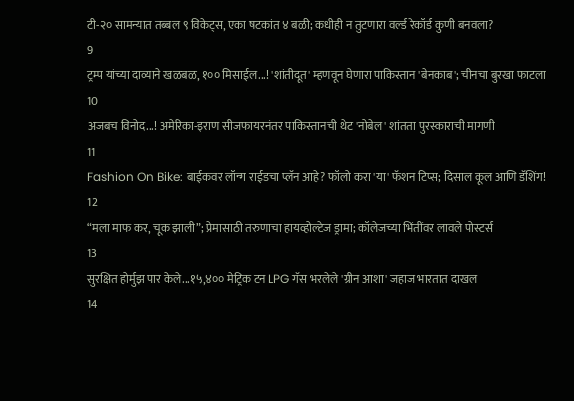टी-२० सामन्यात तब्बल ९ विकेट्स, एका षटकांत ४ बळी; कधीही न तुटणारा वर्ल्ड रेकॉर्ड कुणी बनवला?
9
ट्रम्प यांच्या दाव्याने खळबळ, १०० मिसाईल...! 'शांतीदूत' म्हणवून घेणारा पाकिस्तान 'बेनकाब'; चीनचा बुरखा फाटला
10
अजबच विनोद...! अमेरिका-इराण सीजफायरनंतर पाकिस्तानची थेट 'नोबेल' शांतता पुरस्काराची मागणी
11
Fashion On Bike: बाईकवर लॉन्ग राईडचा प्लॅन आहे? फॉलो करा 'या' फॅशन टिप्स; दिसाल कूल आणि डॅशिंग!
12
“मला माफ कर, चूक झाली”; प्रेमासाठी तरुणाचा हायव्होल्टेज ड्रामा; कॉलेजच्या भिंतींवर लावले पोस्टर्स
13
सुरक्षित होर्मुझ पार केले...१५,४०० मेट्रिक टन LPG गॅस भरलेले 'ग्रीन आशा' जहाज भारतात दाखल
14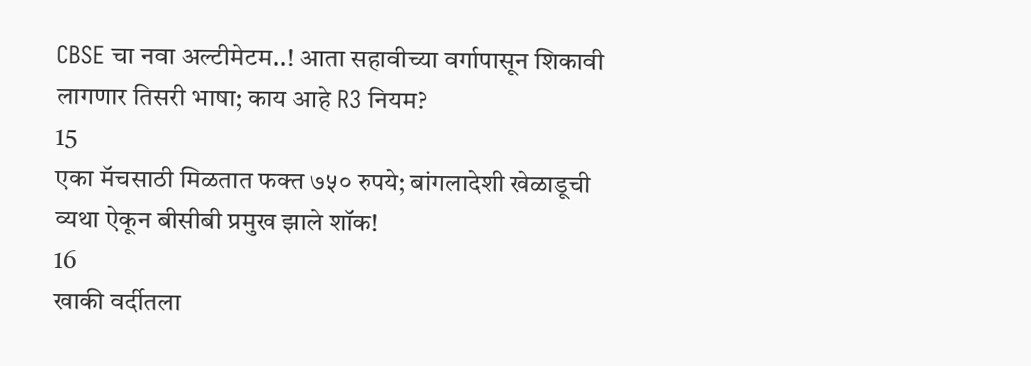CBSE चा नवा अल्टीमेटम..! आता सहावीच्या वर्गापासून शिकावी लागणार तिसरी भाषा; काय आहे R3 नियम?
15
एका मॅचसाठी मिळतात फक्त ७५० रुपये; बांगलादेशी खेळाडूची व्यथा ऐकून बीसीबी प्रमुख झाले शॉक!
16
खाकी वर्दीतला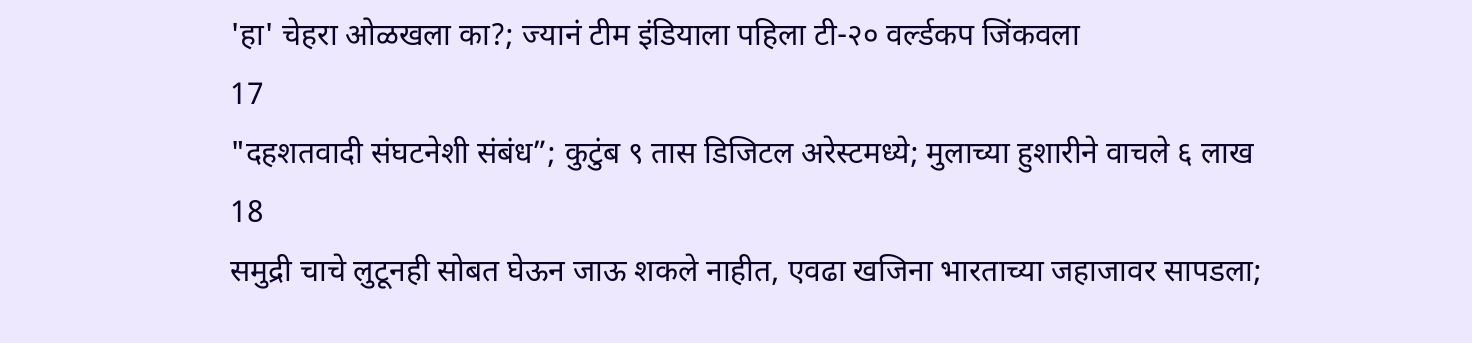'हा' चेहरा ओळखला का?; ज्यानं टीम इंडियाला पहिला टी-२० वर्ल्डकप जिंकवला
17
"दहशतवादी संघटनेशी संबंध”; कुटुंब ९ तास डिजिटल अरेस्टमध्ये; मुलाच्या हुशारीने वाचले ६ लाख
18
समुद्री चाचे लुटूनही सोबत घेऊन जाऊ शकले नाहीत, एवढा खजिना भारताच्या जहाजावर सापडला;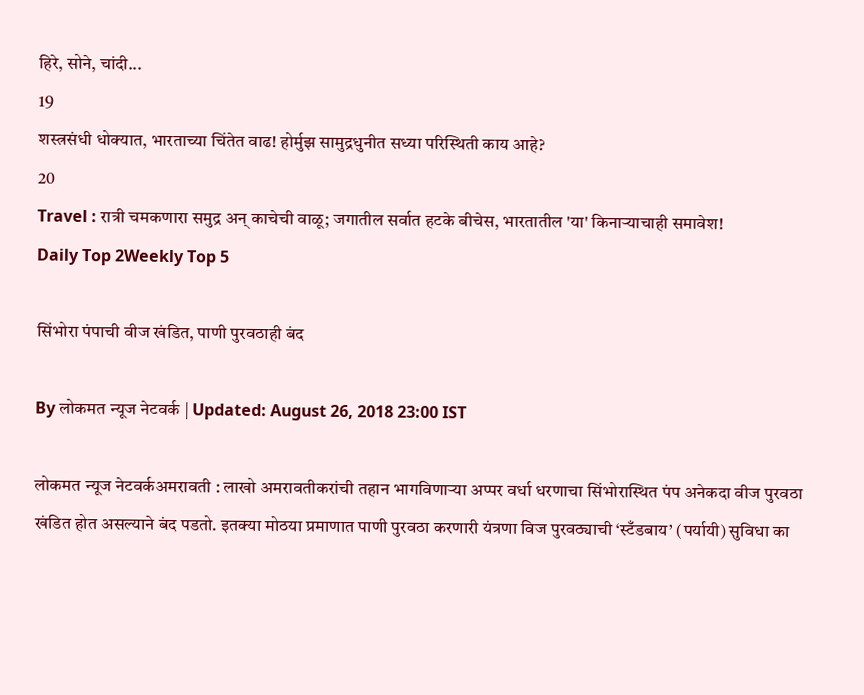हिरे, सोने, चांदी...
19
शस्त्रसंधी धोक्यात, भारताच्या चिंतेत वाढ! होर्मुझ सामुद्रधुनीत सध्या परिस्थिती काय आहे?
20
Travel : रात्री चमकणारा समुद्र अन् काचेची वाळू; जगातील सर्वात हटके बीचेस, भारतातील 'या' किनाऱ्याचाही समावेश!
Daily Top 2Weekly Top 5

सिंभोरा पंपाची वीज खंडित, पाणी पुरवठाही बंद

By लोकमत न्यूज नेटवर्क | Updated: August 26, 2018 23:00 IST

लोकमत न्यूज नेटवर्कअमरावती : लाखो अमरावतीकरांची तहान भागविणाऱ्या अप्पर वर्धा धरणाचा सिंभोरास्थित पंप अनेकदा वीज पुरवठा खंडित होत असल्याने बंद पडतो. इतक्या मोठया प्रमाणात पाणी पुरवठा करणारी यंत्रणा विज पुरवठ्याची ‘स्टँडबाय’ (पर्यायी) सुविधा का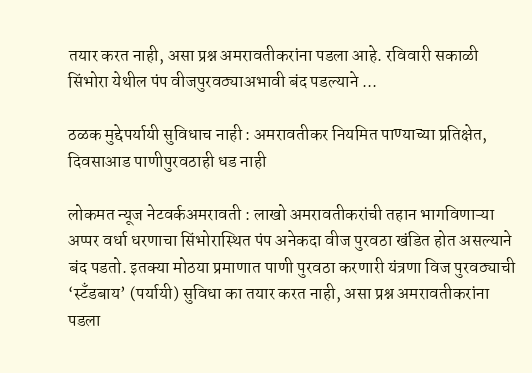तयार करत नाही, असा प्रश्न अमरावतीकरांना पडला आहे. रविवारी सकाळी सिंभोरा येथील पंप वीजपुरवठ्याअभावी बंद पडल्याने ...

ठळक मुद्देपर्यायी सुविधाच नाही : अमरावतीकर नियमित पाण्याच्या प्रतिक्षेत, दिवसाआड पाणीपुरवठाही धड नाही

लोकमत न्यूज नेटवर्कअमरावती : लाखो अमरावतीकरांची तहान भागविणाऱ्या अप्पर वर्धा धरणाचा सिंभोरास्थित पंप अनेकदा वीज पुरवठा खंडित होत असल्याने बंद पडतो. इतक्या मोठया प्रमाणात पाणी पुरवठा करणारी यंत्रणा विज पुरवठ्याची ‘स्टँडबाय’ (पर्यायी) सुविधा का तयार करत नाही, असा प्रश्न अमरावतीकरांना पडला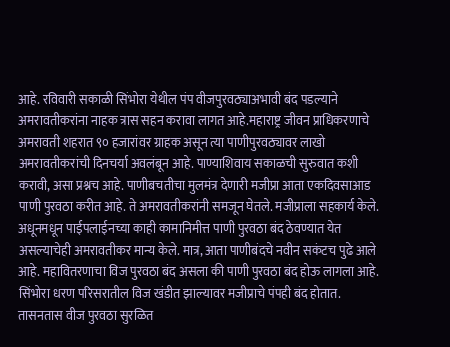आहे. रविवारी सकाळी सिंभोरा येथील पंप वीजपुरवठ्याअभावी बंद पडल्याने अमरावतीकरांना नाहक त्रास सहन करावा लागत आहे.महाराष्ट्र जीवन प्राधिकरणाचे अमरावती शहरात ९० हजारांवर ग्राहक असून त्या पाणीपुरवठ्यावर लाखो अमरावतीकरांची दिनचर्या अवलंबून आहे. पाण्याशिवाय सकाळची सुरुवात कशी करावी, असा प्रश्नच आहे. पाणीबचतीचा मुलमंत्र देणारी मजीप्रा आता एकदिवसाआड पाणी पुरवठा करीत आहे. ते अमरावतीकरांनी समजून घेतले. मजीप्राला सहकार्य केले. अधूनमधून पाईपलाईनच्या काही कामानिमीत्त पाणी पुरवठा बंद ठेवण्यात येत असल्याचेही अमरावतीकर मान्य केले. मात्र, आता पाणीबंदचे नवीन सकंटच पुढे आले आहे. महावितरणाचा विज पुरवठा बंद असला की पाणी पुरवठा बंद होऊ लागला आहे. सिंभोरा धरण परिसरातील विज खंडीत झाल्यावर मजीप्राचे पंपही बंद होतात. तासनतास वीज पुरवठा सुरळित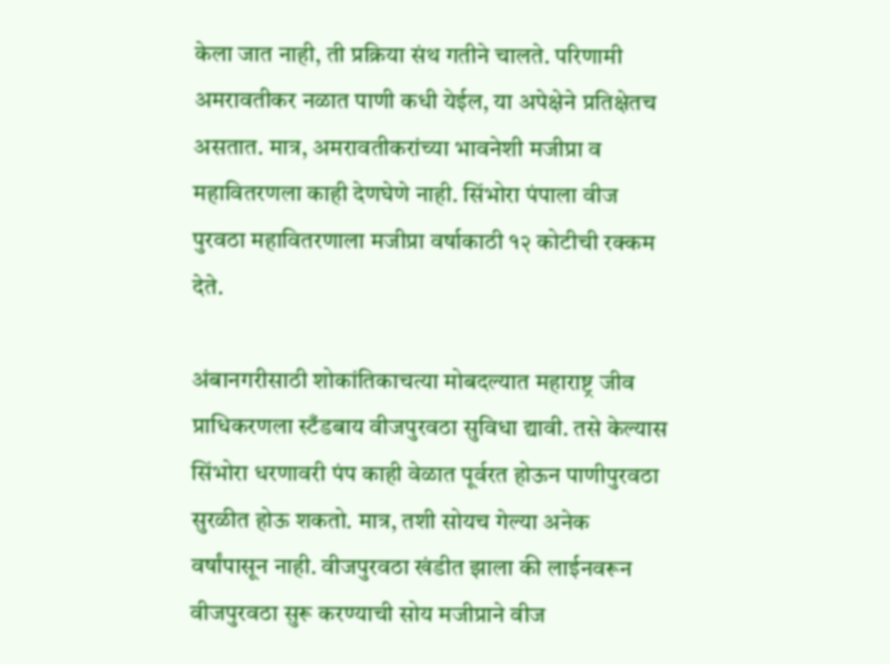केला जात नाही, ती प्रक्रिया संथ गतीने चालते. परिणामी अमरावतीकर नळात पाणी कधी येईल, या अपेक्षेने प्रतिक्षेतच असतात. मात्र, अमरावतीकरांच्या भावनेशी मजीप्रा व महावितरणला काही देणघेणे नाही. सिंभोरा पंपाला वीज पुरवठा महावितरणाला मजीप्रा वर्षाकाठी १२ कोटीची रक्कम देते.

अंबानगरीसाठी शोकांतिकाचत्या मोबदल्यात महाराष्ट्र जीव प्राधिकरणला स्टँडबाय वीजपुरवठा सुविधा द्यावी. तसे केल्यास सिंभोरा धरणावरी पंप काही वेळात पूर्वरत होऊन पाणीपुरवठा सुरळीत होऊ शकतो. मात्र, तशी सोयच गेल्या अनेक वर्षांपासून नाही. वीजपुरवठा खंडीत झाला की लाईनवरून वीजपुरवठा सुरू करण्याची सोय मजीप्राने वीज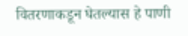वितरणाकडून घेतल्यास हे पाणी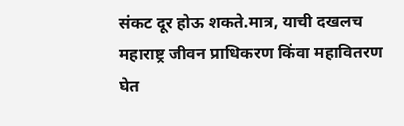संकट दूर होऊ शकते.मात्र, याची दखलच महाराष्ट्र जीवन प्राधिकरण किंवा महावितरण घेत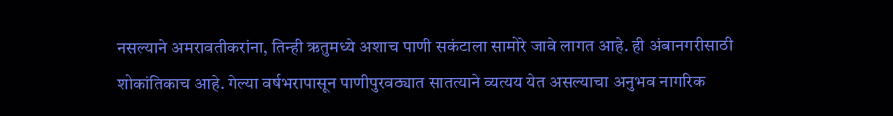नसल्याने अमरावतीकरांना, तिन्ही ऋतुमध्ये अशाच पाणी सकंटाला सामोरे जावे लागत आहे. ही अंबानगरीसाठी शोकांतिकाच आहे. गेल्या वर्षभरापासून पाणीपुरवठ्यात सातत्याने व्यत्यय येत असल्याचा अनुभव नागरिक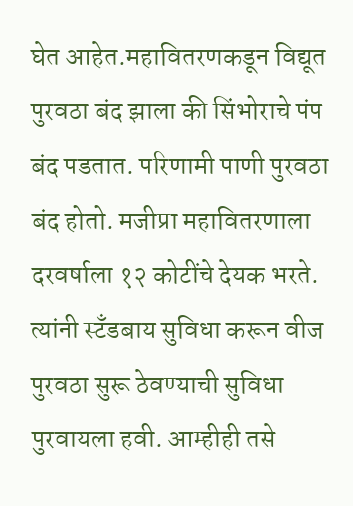घेत आहेत.महावितरणकडून विद्यूत पुरवठा बंद झाला की सिंभोराचे पंप बंद पडतात. परिणामी पाणी पुरवठा बंद होतो. मजीप्रा महावितरणाला दरवर्षाला १२ कोटींचे देयक भरते. त्यांनी स्टँडबाय सुविधा करून वीज पुरवठा सुरू ठेवण्याची सुविधा पुरवायला हवी. आम्हीही तसे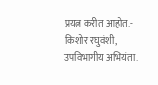प्रयत्न करीत आहोत.- किशोर रघुवंशी, उपविभागीय अभियंता.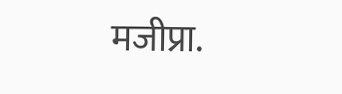मजीप्रा.